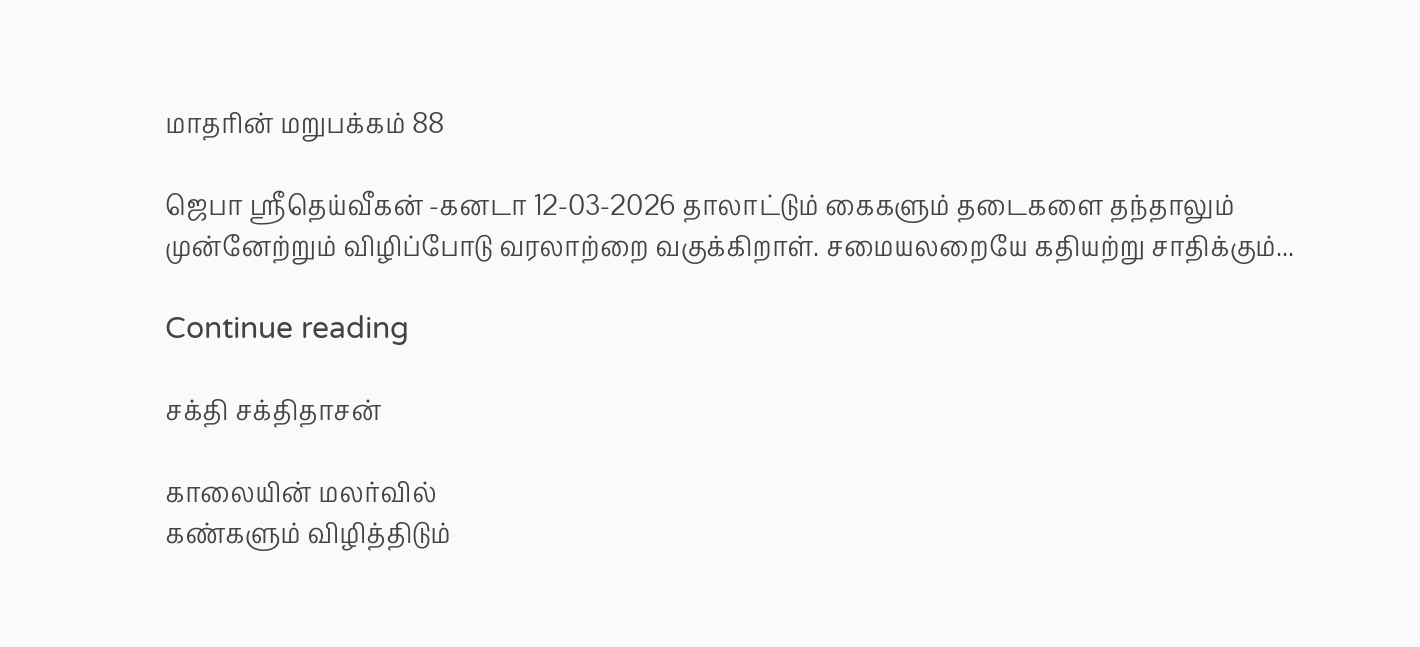மாதரின் மறுபக்கம் 88

ஜெபா ஸ்ரீதெய்வீகன் -கனடா 12-03-2026 தாலாட்டும் கைகளும் தடைகளை தந்தாலும் முன்னேற்றும் விழிப்போடு வரலாற்றை வகுக்கிறாள். சமையலறையே கதியற்று சாதிக்கும்...

Continue reading

சக்தி சக்திதாசன்

காலையின் மலர்வில்
கண்களும் விழித்திடும்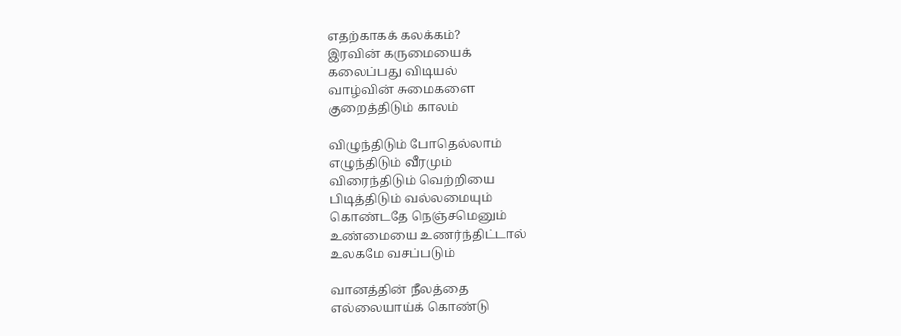எதற்காகக் கலக்கம்?
இரவின் கருமையைக்
கலைப்பது விடியல்
வாழ்வின் சுமைகளை
குறைத்திடும் காலம்

விழுந்திடும் போதெல்லாம்
எழுந்திடும் வீரமும்
விரைந்திடும் வெற்றியை
பிடித்திடும் வல்லமையும்
கொண்டதே நெஞ்சமெனும்
உண்மையை உணர்ந்திட்டால்
உலகமே வசப்படும்

வானத்தின் நீலத்தை
எல்லையாய்க் கொண்டு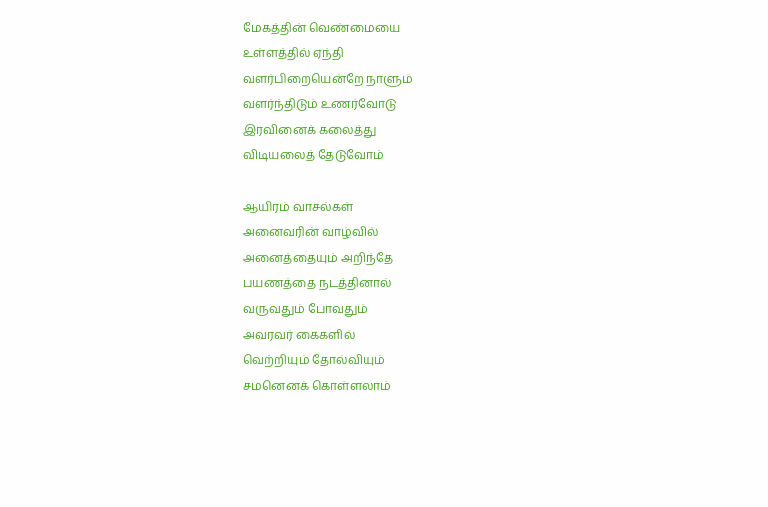மேகத்தின் வெண்மையை
உள்ளத்தில் ஏந்தி
வளர்பிறையென்றே நாளும்
வளர்ந்திடும் உணர்வோடு
இரவினைக் கலைத்து
விடியலைத் தேடுவோம்

ஆயிரம் வாசல்கள்
அனைவரின் வாழ்வில்
அனைத்தையும் அறிந்தே
பயணத்தை நடத்தினால்
வருவதும் போவதும்
அவரவர் கைகளில்
வெற்றியும் தோல்வியும்
சமனெனக் கொள்ளலாம்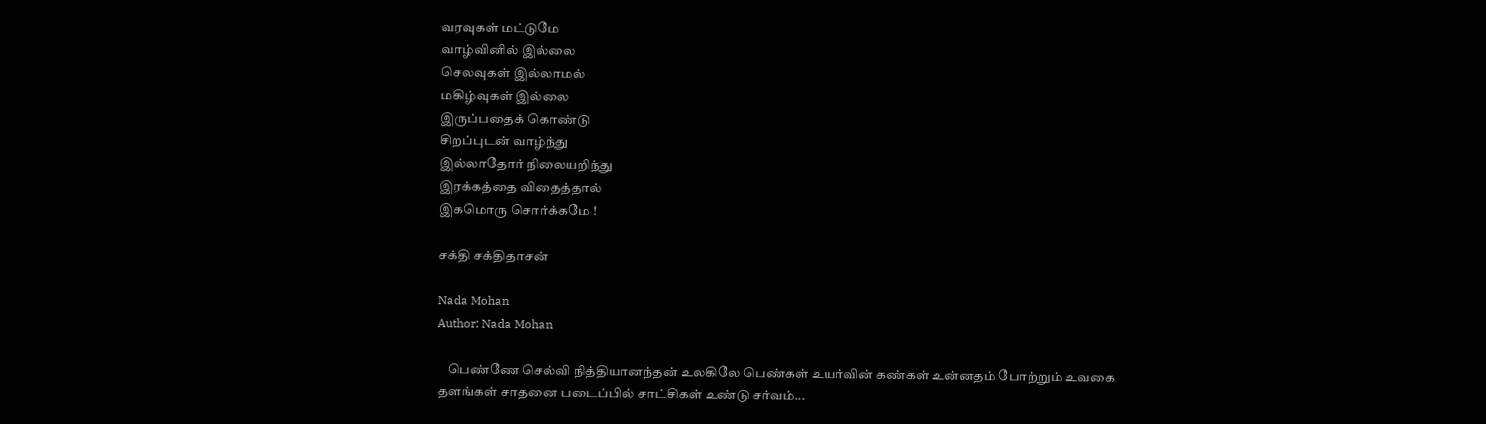வரவுகள் மட்டுமே
வாழ்வினில் இல்லை
செலவுகள் இல்லாமல்
மகிழ்வுகள் இல்லை
இருப்பதைக் கொண்டு
சிறப்புடன் வாழ்ந்து
இல்லாதோர் நிலையறிந்து
இரக்கத்தை விதைத்தால்
இகமொரு சொர்க்கமே !

சக்தி சக்திதாசன்

Nada Mohan
Author: Nada Mohan

    பெண்ணே செல்வி நித்தியானந்தன் உலகிலே பெண்கள் உயர்வின் கண்கள் உன்னதம் போற்றும் உவகை தளங்கள் சாதனை படைப்பில் சாட்சிகள் உண்டு சர்வம்...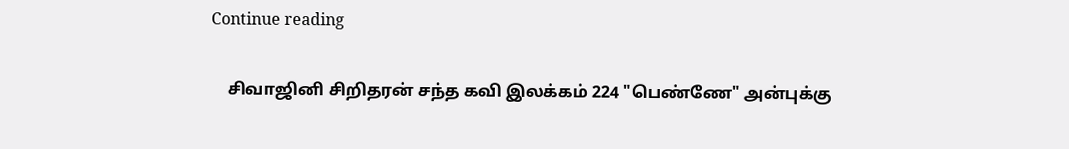Continue reading

    சிவாஜினி சிறிதரன் சந்த கவி இலக்கம் 224 "பெண்ணே" அன்புக்கு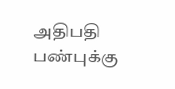அதிபதி பண்புக்கு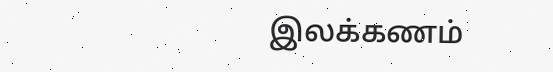இலக்கணம்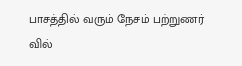பாசத்தில் வரும் நேசம் பற்றுணர் வில்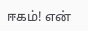ஈகம்! என்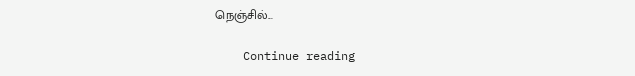நெஞ்சில்...

    Continue reading